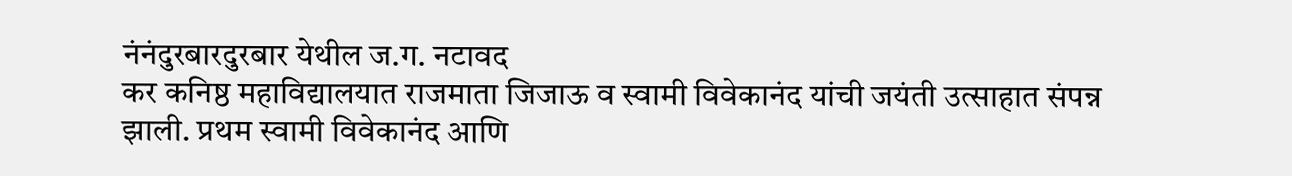नंनंदुरबारदुरबार येथील ज.ग. नटावद
कर कनिष्ठ महाविद्यालयात राजमाता जिजाऊ व स्वामी विवेकानंद यांची जयंती उत्साहात संपन्न झाली. प्रथम स्वामी विवेकानंद आणि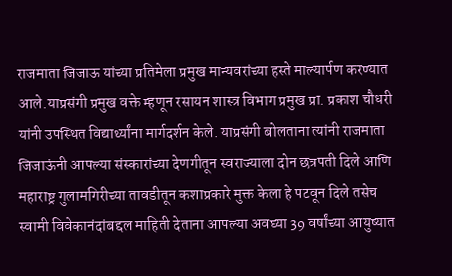राजमाता जिजाऊ यांच्या प्रतिमेला प्रमुख मान्यवरांच्या हस्ते माल्यार्पण करण्यात आले.याप्रसंगी प्रमुख वक्ते म्हणून रसायन शास्त्र विभाग प्रमुख प्रा. प्रकाश चौधरी यांनी उपस्थित विद्यार्थ्यांना मार्गदर्शन केले. याप्रसंगी बोलताना त्यांनी राजमाता जिजाऊंनी आपल्या संस्कारांच्या देणगीतून स्वराज्याला दोन छत्रपती दिले आणि महाराष्ट्र गुलामगिरीच्या तावडीतून कशाप्रकारे मुक्त केला हे पटवून दिले तसेच स्वामी विवेकानंदांबद्दल माहिती देताना आपल्या अवघ्या 39 वर्षांच्या आयुष्यात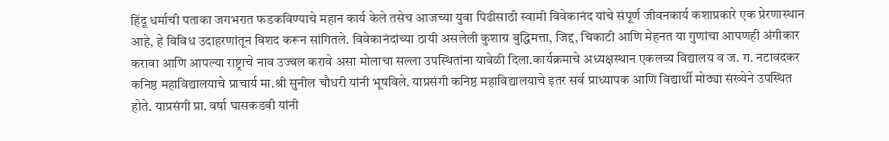हिंदू धर्माची पताका जगभरात फडकविण्याचे महान कार्य केले तसेच आजच्या युवा पिढीसाठी स्वामी विवेकानंद यांचे संपूर्ण जीवनकार्य कशाप्रकारे एक प्रेरणास्थान आहे, हे विविध उदाहरणांतून विशद करून सांगितले. विवेकानंदांच्या ठायी असलेली कुशाग्र बुद्धिमत्ता, जिद्द, चिकाटी आणि मेहनत या गुणांचा आपणही अंगीकार करावा आणि आपल्या राष्ट्राचे नाव उज्वल करावे असा मोलाचा सल्ला उपस्थितांना यावेळी दिला.कार्यक्रमाचे अध्यक्षस्थान एकलव्य विद्यालय व ज. ग. नटावदकर कनिष्ठ महाविद्यालयाचे प्राचार्य मा.श्री सुनील चौधरी यांनी भूषविले. याप्रसंगी कनिष्ठ महाविद्यालयाचे इतर सर्व प्राध्यापक आणि विद्यार्थी मोठ्या संख्येने उपस्थित होते. याप्रसंगी प्रा. वर्षा घासकडबी यांनी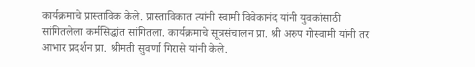कार्यक्रमाचे प्रास्ताविक केले. प्रास्ताविकात त्यांनी स्वामी विवेकानंद यांनी युवकांसाठी सांगितलेला कर्मसिद्धांत सांगितला. कार्यक्रमाचे सूत्रसंचालन प्रा. श्री अरुप गोस्वामी यांनी तर आभार प्रदर्शन प्रा. श्रीमती सुवर्णा गिरासे यांनी केले.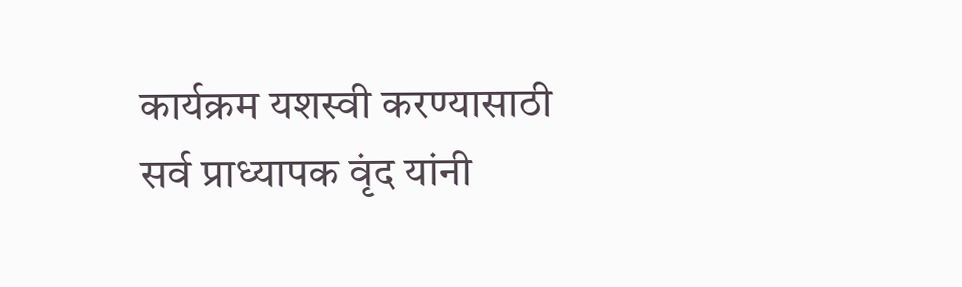कार्यक्रम यशस्वी करण्यासाठी सर्व प्राध्यापक वृंद यांनी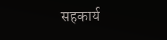सहकार्य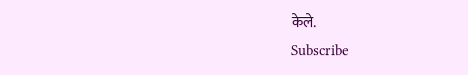केले.
Subscribe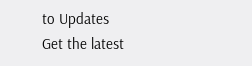to Updates
Get the latest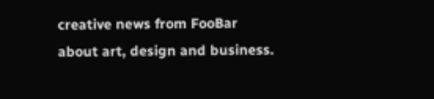creative news from FooBar about art, design and business.